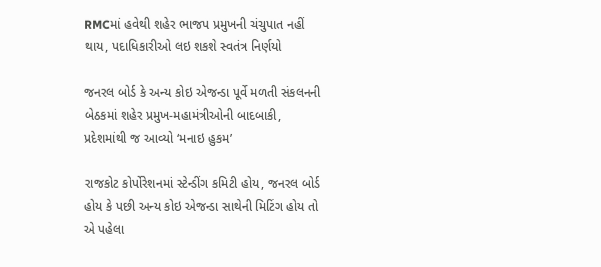RMCમાં હવેથી શહેર ભાજપ પ્રમુખની ચંચુપાત નહીં થાય, પદાધિકારીઓ લઇ શકશે સ્વતંત્ર નિર્ણયો

જનરલ બોર્ડ કે અન્ય કોઇ એજન્ડા પૂર્વે મળતી સંકલનની બેઠકમાં શહેર પ્રમુખ-મહામંત્રીઓની બાદબાકી, પ્રદેશમાંથી જ આવ્યો ‘મનાઇ હુકમ’

રાજકોટ કોર્પોરેશનમાં સ્ટેન્ડીંગ કમિટી હોય, જનરલ બોર્ડ હોય કે પછી અન્ય કોઇ એજન્ડા સાથેની મિટિંગ હોય તો એ પહેલા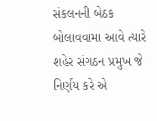સંકલનની બેઠક બોલાવવામા આવે ત્યારે શહેર સંગઠન પ્રમુખ જે નિર્ણય કરે એ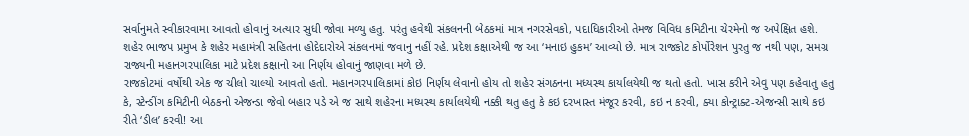સર્વાનુમતે સ્વીકારવામા આવતો હોવાનું અત્યાર સુધી જોવા મળ્યુ હતુ. પરંતુ હવેથી સંકલનની બેઠકમાં માત્ર નગરસેવકો, પદાધિકારીઓ તેમજ વિવિધ કમિટીના ચેરમેનો જ અપેક્ષિત હશે. શહેર ભાજપ પ્રમુખ કે શહેર મહામંત્રી સહિતના હોદેદારોએ સંકલનમાં જવાનુ નહીં રહે. પ્રદેશ કક્ષાએથી જ આ ‘મનાઇ હુકમ’ આવ્યો છે. માત્ર રાજકોટ કોર્પોરેશન પુરતુ જ નથી પણ, સમગ્ર રાજ્યની મહાનગરપાલિકા માટે પ્રદેશ કક્ષાનો આ નિર્ણય હોવાનું જાણવા મળે છે.
રાજકોટમાં વર્ષોથી એક જ ચીલો ચાલ્યો આવતો હતો. મહાનગરપાલિકામાં કોઇ નિર્ણય લેવાનો હોય તો શહેર સંગઠનના મધ્યસ્થ કાર્યાલયેથી જ થતો હતો. ખાસ કરીને એવુ પણ કહેવાતુ હતુ કે, સ્ટેન્ડીંગ કમિટીની બેઠકનો એજન્ડા જેવો બહાર પડે એ જ સાથે શહેરના મધ્યસ્થ કાર્યાલયેથી નક્કી થતુ હતુ કે કઇ દરખાસ્ત મંજૂર કરવી, કઇ ન કરવી, ક્યા કોન્ટ્રાક્ટ-એજન્સી સાથે કઇ રીતે ‘ડીલ’ કરવી! આ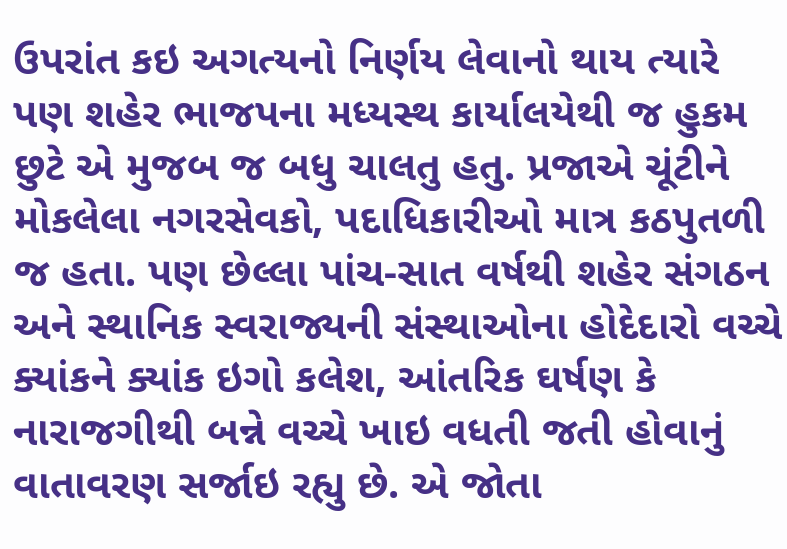ઉપરાંત કઇ અગત્યનો નિર્ણય લેવાનો થાય ત્યારે પણ શહેર ભાજપના મધ્યસ્થ કાર્યાલયેથી જ હુકમ છુટે એ મુજબ જ બધુ ચાલતુ હતુ. પ્રજાએ ચૂંટીને મોકલેલા નગરસેવકો, પદાધિકારીઓ માત્ર કઠપુતળી જ હતા. પણ છેલ્લા પાંચ-સાત વર્ષથી શહેર સંગઠન અને સ્થાનિક સ્વરાજ્યની સંસ્થાઓના હોદેદારો વચ્ચે ક્યાંકને ક્યાંક ઇગો કલેશ, આંતરિક ઘર્ષણ કે નારાજગીથી બન્ને વચ્ચે ખાઇ વધતી જતી હોવાનું વાતાવરણ સર્જાઇ રહ્યુ છે. એ જોતા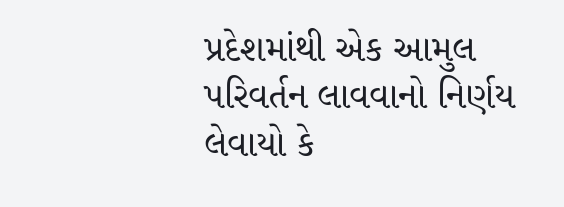પ્રદેશમાંથી એક આમુલ પરિવર્તન લાવવાનો નિર્ણય લેવાયો કે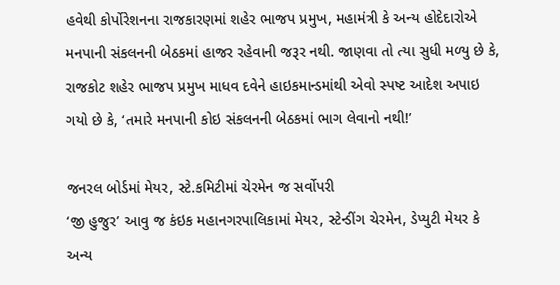હવેથી કોર્પોરેશનના રાજકારણમાં શહેર ભાજપ પ્રમુખ, મહામંત્રી કે અન્ય હોદેદારોએ મનપાની સંકલનની બેઠકમાં હાજર રહેવાની જરૂર નથી. જાણવા તો ત્યા સુધી મળ્યુ છે કે, રાજકોટ શહેર ભાજપ પ્રમુખ માધવ દવેને હાઇકમાન્ડમાંથી એવો સ્પષ્ટ આદેશ અપાઇ ગયો છે કે, ‘તમારે મનપાની કોઇ સંકલનની બેઠકમાં ભાગ લેવાનો નથી!’

જનરલ બોર્ડમાં મેયર, સ્ટે.કમિટીમાં ચેરમેન જ સર્વોપરી
‘જી હુજુર’ આવુ જ કંઇક મહાનગરપાલિકામાં મેયર, સ્ટેન્ડીંગ ચેરમેન, ડેપ્યુટી મેયર કે અન્ય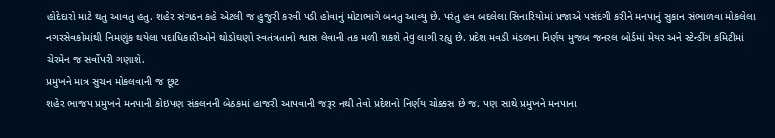હોદેદારો માટે થતુ આવતુ હતુ. શહેર સંગઠન કહે એટલી જ હુજુરી કરવી પડી હોવાનું મોટાભાગે બનતુ આવ્યુ છે. પરંતુ હવ બદલેલા સિનારિયોમાં પ્રજાએ પસંદગી કરીને મનપાનું સુકાન સંભાળવા મોકલેલા નગરસેવકોમાંથી નિમણુંક થયેલા પદાધિકારીઓને થોડોઘણો સ્વતંત્રતાનો શ્વાસ લેવાની તક મળી શકશે તેવુ લાગી રહ્યુ છે. પ્રદેશ મવડી મંડળના નિર્ણય મુજબ જનરલ બોર્ડમાં મેયર અને સ્ટેન્ડીંગ કમિટીમાં ચેરમેન જ સર્વોપરી ગણાશે.
પ્રમુખને માત્ર સુચન મોકલવાની જ છૂટ
શહેર ભાજપ પ્રમુખને મનપાની કોઇપણ સંકલનની બેઠકમાં હાજરી આપવાની જરૂર નથી તેવો પ્રદેશનો નિર્ણય ચોક્કસ છે જ. પણ સાથે પ્રમુખને મનપાના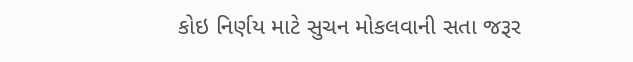કોઇ નિર્ણય માટે સુચન મોકલવાની સતા જરૂર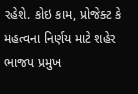રહેશે. કોઇ કામ, પ્રોજેક્ટ કે મહત્વના નિર્ણય માટે શહેર ભાજપ પ્રમુખ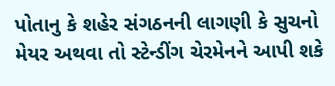પોતાનુ કે શહેર સંગઠનની લાગણી કે સુચનો મેયર અથવા તો સ્ટેન્ડીંગ ચેરમેનને આપી શકે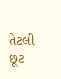તેટલી છૂટ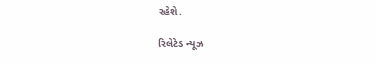રહેશે.

રિલેટેડ ન્યૂઝ